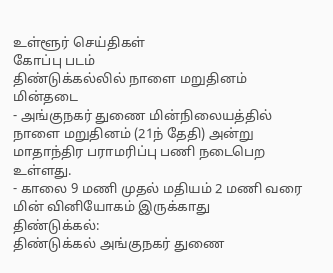உள்ளூர் செய்திகள்
கோப்பு படம்
திண்டுக்கல்லில் நாளை மறுதினம் மின்தடை
- அங்குநகர் துணை மின்நிலையத்தில் நாளை மறுதினம் (21ந் தேதி) அன்று மாதாந்திர பராமரிப்பு பணி நடைபெற உள்ளது.
- காலை 9 மணி முதல் மதியம் 2 மணி வரை மின் வினியோகம் இருக்காது
திண்டுக்கல்:
திண்டுக்கல் அங்குநகர் துணை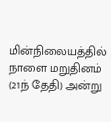மின்நிலையத்தில் நாளை மறுதினம் (21ந் தேதி) அன்று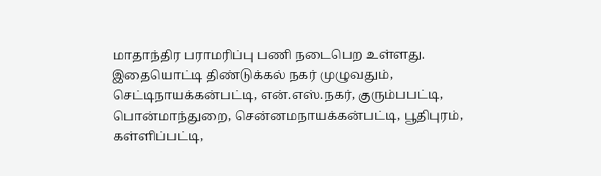மாதாந்திர பராமரிப்பு பணி நடைபெற உள்ளது.
இதையொட்டி திண்டுக்கல் நகர் முழுவதும், செட்டிநாயக்கன்பட்டி, என்.எஸ்.நகர், குரும்பபட்டி, பொன்மாந்துறை, சென்னமநாயக்கன்பட்டி, பூதிபுரம், கள்ளிப்பட்டி,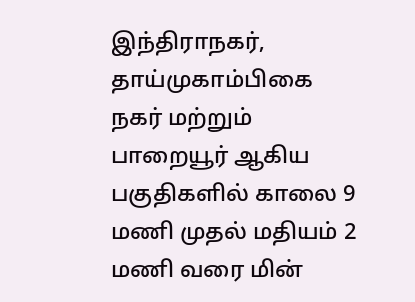இந்திராநகர்,
தாய்முகாம்பிகை நகர் மற்றும் பாறையூர் ஆகிய பகுதிகளில் காலை 9 மணி முதல் மதியம் 2 மணி வரை மின்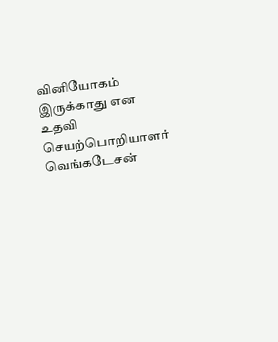வினியோகம் இருக்காது என உதவி செயற்பொறியாளர் வெங்கடேசன்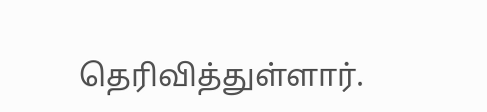தெரிவித்துள்ளார்.